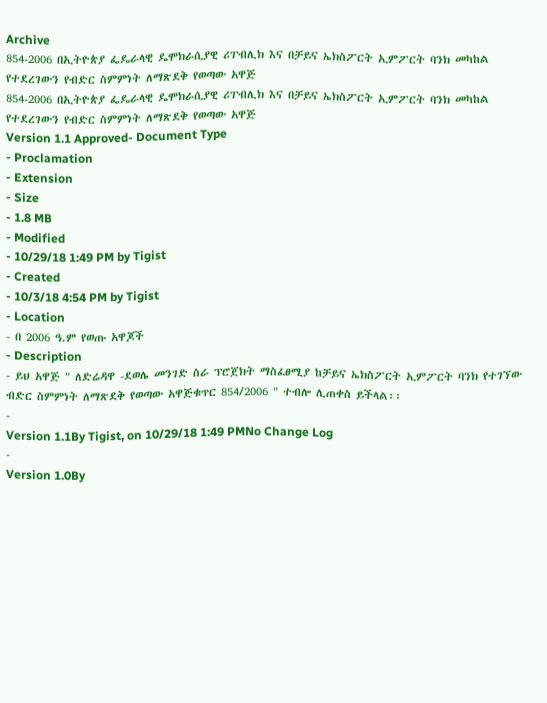Archive
854-2006 በኢትዮጵያ ፌዴራላዊ ዴሞክራሲያዊ ሪፐብሊክ እና በቻይና ኤክስፖርት ኢምፖርት ባንክ መካከል የተደረገውን የብድር ስምምነት ለማጽደቅ የወጣው አዋጅ
854-2006 በኢትዮጵያ ፌዴራላዊ ዴሞክራሲያዊ ሪፐብሊክ እና በቻይና ኤክስፖርት ኢምፖርት ባንክ መካከል የተደረገውን የብድር ስምምነት ለማጽደቅ የወጣው አዋጅ
Version 1.1 Approved- Document Type
- Proclamation
- Extension
- Size
- 1.8 MB
- Modified
- 10/29/18 1:49 PM by Tigist
- Created
- 10/3/18 4:54 PM by Tigist
- Location
- በ 2006 ዓ.ም የወጡ አዋጆች
- Description
- ይህ አዋጅ " ለድሬዳዋ -ደወሌ መንገድ ስራ ፕሮጀክት ማስፈፀሚያ ከቻይና ኤክስፖርት ኢምፖርት ባንክ የተገኘው ብድር ስምምነት ለማጽደቅ የወጣው አዋጅቁጥር 854/2006 " ተብሎ ሊጠቀስ ይችላል፡፡
-
Version 1.1By Tigist, on 10/29/18 1:49 PMNo Change Log
-
Version 1.0By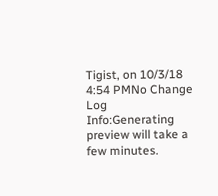Tigist, on 10/3/18 4:54 PMNo Change Log
Info:Generating preview will take a few minutes.